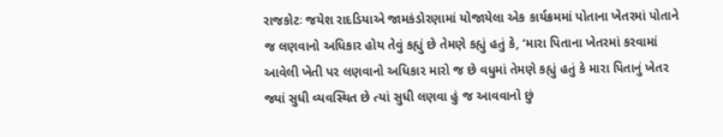રાજકોટઃ જયેશ રાદડિયાએ જામકંડોરણામાં યોજાયેલા એક કાર્યક્રમમાં પોતાના ખેતરમાં પોતાને જ લણવાનો અધિકાર હોય તેવું કહ્યું છે તેમણે કહ્યું હતું કે, ‘મારા પિતાના ખેતરમાં કરવામાં આવેલી ખેતી પર લણવાનો અધિકાર મારો જ છે વધુમાં તેમણે કહ્યું હતું કે મારા પિતાનું ખેતર જ્યાં સુધી વ્યવસ્થિત છે ત્યાં સુધી લણવા હું જ આવવાનો છું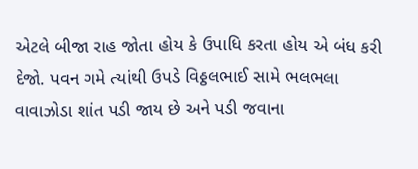એટલે બીજા રાહ જોતા હોય કે ઉપાધિ કરતા હોય એ બંધ કરી દેજો. પવન ગમે ત્યાંથી ઉપડે વિઠ્ઠલભાઈ સામે ભલભલા વાવાઝોડા શાંત પડી જાય છે અને પડી જવાના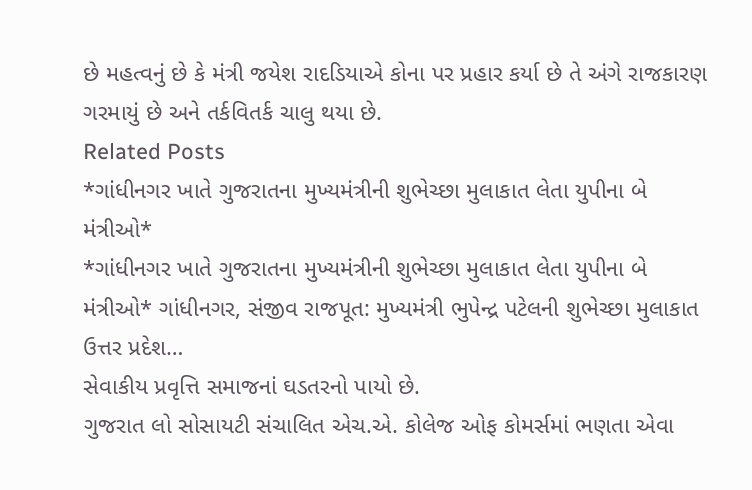છે મહત્વનું છે કે મંત્રી જયેશ રાદડિયાએ કોના પર પ્રહાર કર્યા છે તે અંગે રાજકારણ ગરમાયું છે અને તર્કવિતર્ક ચાલુ થયા છે.
Related Posts
*ગાંધીનગર ખાતે ગુજરાતના મુખ્યમંત્રીની શુભેચ્છા મુલાકાત લેતા યુપીના બે મંત્રીઓ*
*ગાંધીનગર ખાતે ગુજરાતના મુખ્યમંત્રીની શુભેચ્છા મુલાકાત લેતા યુપીના બે મંત્રીઓ* ગાંધીનગર, સંજીવ રાજપૂત: મુખ્યમંત્રી ભુપેન્દ્ર પટેલની શુભેચ્છા મુલાકાત ઉત્તર પ્રદેશ…
સેવાકીય પ્રવૃત્તિ સમાજનાં ઘડતરનો પાયો છે.
ગુજરાત લો સોસાયટી સંચાલિત એચ.એ. કોલેજ ઓફ કોમર્સમાં ભણતા એવા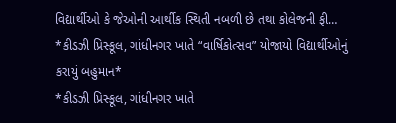વિદ્યાર્થીઓ કે જેઓની આર્થીક સ્થિતી નબળી છે તથા કોલેજની ફી…
*કીડઝી પ્રિસ્કૂલ, ગાંધીનગર ખાતે “વાર્ષિકોત્સવ” યોજાયો વિદ્યાર્થીઓનું કરાયું બહુમાન*
*કીડઝી પ્રિસ્કૂલ, ગાંધીનગર ખાતે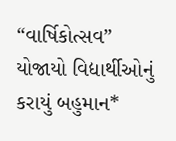“વાર્ષિકોત્સવ” યોજાયો વિદ્યાર્થીઓનું કરાયું બહુમાન*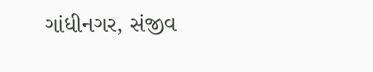ગાંધીનગર, સંજીવ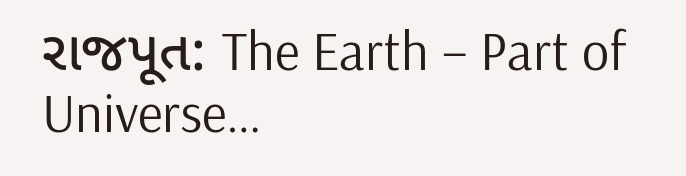રાજપૂત: The Earth – Part of Universe…